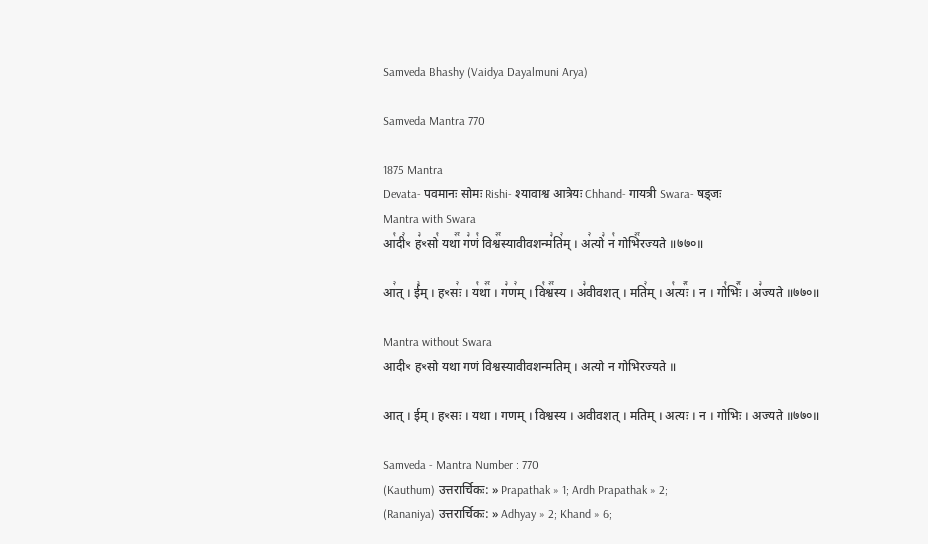Samveda Bhashy (Vaidya Dayalmuni Arya)

Samveda Mantra 770

1875 Mantra
Devata- पवमानः सोमः Rishi- श्यावाश्व आत्रेयः Chhand- गायत्री Swara- षड्जः
Mantra with Swara
आ꣡दी꣢ꣳ ह꣣ꣳसो꣡ यथा꣢꣯ ग꣣णं꣡ विश्व꣢꣯स्यावीवशन्म꣣ति꣢म् । अ꣢त्यो꣣ न꣡ गोभि꣢꣯रज्यते ॥७७०॥

आ꣢त् । ई꣣म् । हꣳसः꣢ । य꣡था꣢꣯ । ग꣣ण꣢म् । वि꣡श्व꣢꣯स्य । अ꣣वीवशत् । मति꣢म् । अ꣡त्यः꣢꣯ । न । गो꣡भिः꣢꣯ । अ꣣ज्यते ॥७७०॥

Mantra without Swara
आदीꣳ हꣳसो यथा गणं विश्वस्यावीवशन्मतिम् । अत्यो न गोभिरज्यते ॥

आत् । ईम् । हꣳसः । यथा । गणम् । विश्वस्य । अवीवशत् । मतिम् । अत्यः । न । गोभिः । अज्यते ॥७७०॥

Samveda - Mantra Number : 770
(Kauthum) उत्तरार्चिकः: » Prapathak » 1; Ardh Prapathak » 2;
(Rananiya) उत्तरार्चिकः: » Adhyay » 2; Khand » 6;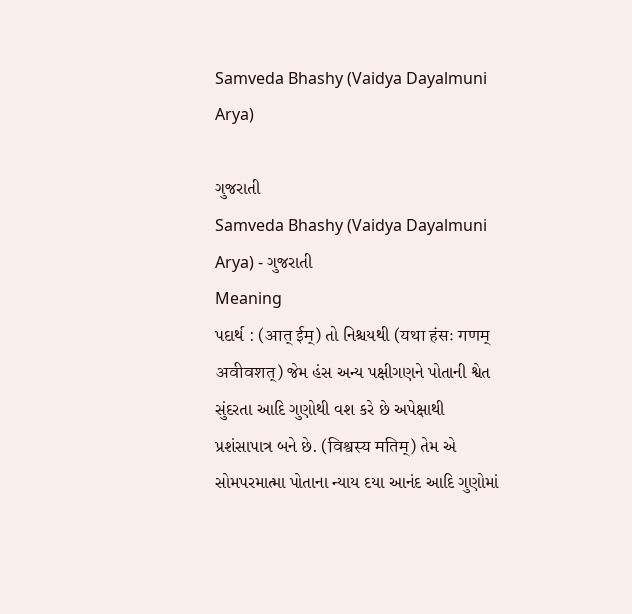Samveda Bhashy (Vaidya Dayalmuni Arya)

ગુજરાતી
Samveda Bhashy (Vaidya Dayalmuni Arya) - ગુજરાતી
Meaning
પદાર્થ : (आत् ईम्) તો નિશ્ચયથી (यथा हंसः गणम् अवीवशत्) જેમ હંસ અન્ય પક્ષીગણને પોતાની શ્વેત સુંદરતા આદિ ગુણોથી વશ કરે છે અપેક્ષાથી પ્રશંસાપાત્ર બને છે. (विश्वस्य मतिम्) તેમ એ સોમપરમાત્મા પોતાના ન્યાય દયા આનંદ આદિ ગુણોમાં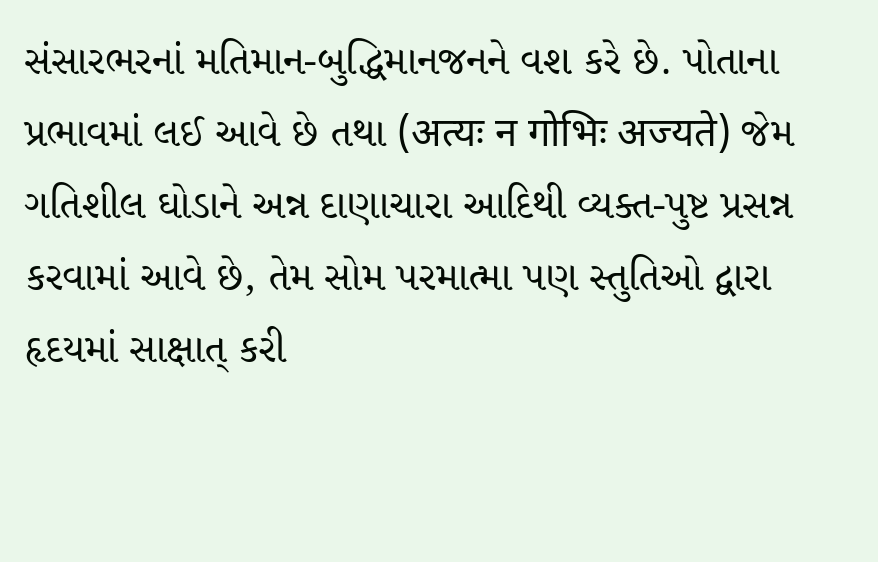સંસારભરનાં મતિમાન-બુદ્ધિમાનજનને વશ કરે છે. પોતાના પ્રભાવમાં લઈ આવે છે તથા (अत्यः न गोभिः अज्यते) જેમ ગતિશીલ ઘોડાને અન્ન દાણાચારા આદિથી વ્યક્ત-પુષ્ટ પ્રસન્ન કરવામાં આવે છે, તેમ સોમ પરમાત્મા પણ સ્તુતિઓ દ્વારા હૃદયમાં સાક્ષાત્ કરી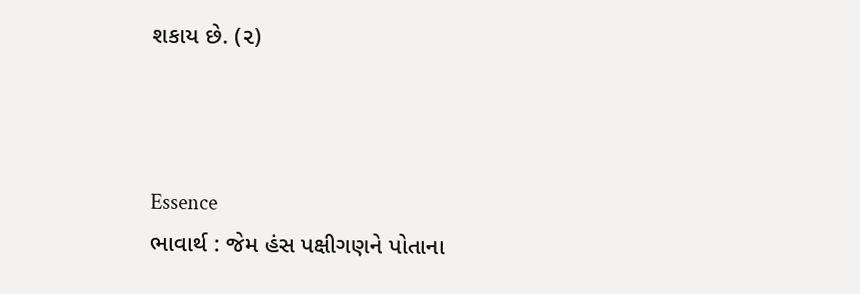શકાય છે. (૨)



Essence
ભાવાર્થ : જેમ હંસ પક્ષીગણને પોતાના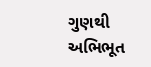ગુણથી અભિભૂત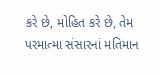કરે છે, મોહિત કરે છે, તેમ પરમાત્મા સંસારનાં મતિમાન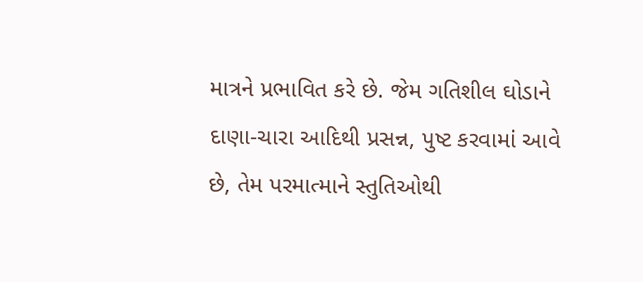માત્રને પ્રભાવિત કરે છે. જેમ ગતિશીલ ઘોડાને દાણા-ચારા આદિથી પ્રસન્ન, પુષ્ટ કરવામાં આવે છે, તેમ પરમાત્માને સ્તુતિઓથી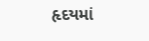હૃદયમાં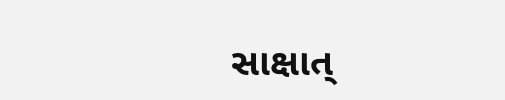સાક્ષાત્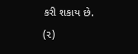કરી શકાય છે. (૨)